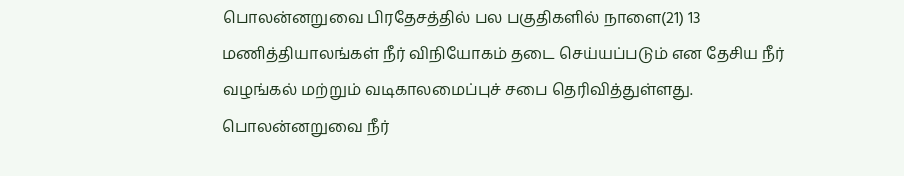பொலன்னறுவை பிரதேசத்தில் பல பகுதிகளில் நாளை(21) 13 மணித்தியாலங்கள் நீர் விநியோகம் தடை செய்யப்படும் என தேசிய நீர் வழங்கல் மற்றும் வடிகாலமைப்புச் சபை தெரிவித்துள்ளது.
பொலன்னறுவை நீர்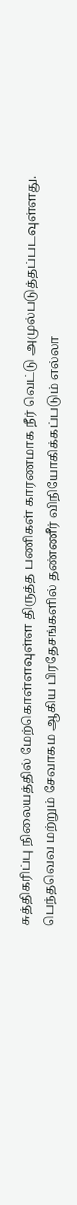சுத்திகரிப்பு நிலையத்தில் மேற்கொள்ளவுள்ள திருத்த பணிகள் காரணமாக நீர் வெட்டு அமுல்படுத்தப்படவுள்ளது.
பெந்தவெவ மற்றும் சேவாகம ஆகிய பிரதேசங்களில் தண்ணீர் விநியோகிக்கப்படும் எல்லா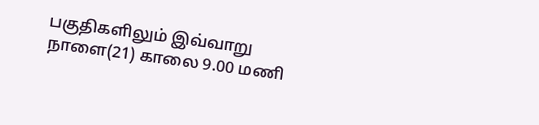பகுதிகளிலும் இவ்வாறு நாளை(21) காலை 9.00 மணி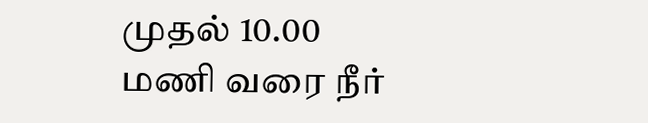முதல் 10.00 மணி வரை நீர்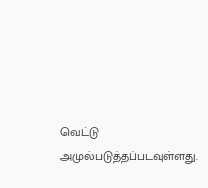வெட்டு அமுல்படுத்தப்படவுள்ளது.